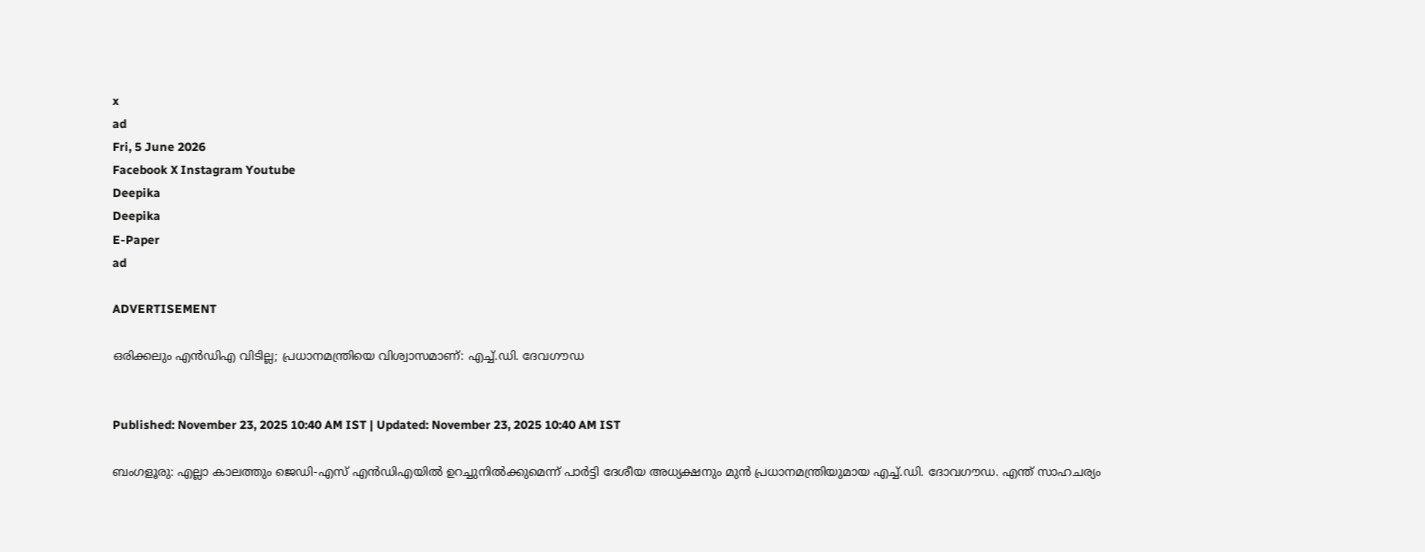x
ad
Fri, 5 June 2026
Facebook X Instagram Youtube
Deepika
Deepika
E-Paper
ad

ADVERTISEMENT

ഒരിക്കലും എൻഡിഎ വിടില്ല; പ്രധാനമന്ത്രിയെ വിശ്വാസമാണ്: എച്ച്.ഡി. ദേവഗൗഡ


Published: November 23, 2025 10:40 AM IST | Updated: November 23, 2025 10:40 AM IST

ബംഗളൂരു: എല്ലാ കാലത്തും ജെഡി-എസ് എൻഡിഎയിൽ ഉറച്ചുനിൽക്കുമെന്ന് പാർട്ടി ദേശീയ അധ്യക്ഷനും മുൻ പ്രധാനമന്ത്രിയുമായ എച്ച്.ഡി. ദോവഗൗഡ. എന്ത് സാഹചര്യം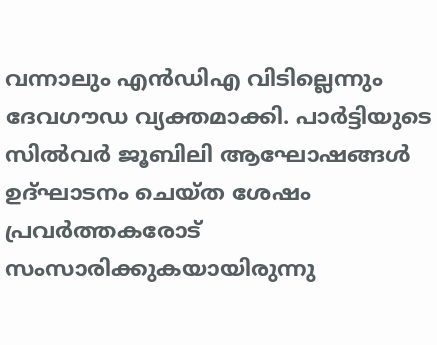വന്നാലും എൻഡിഎ വിടില്ലെന്നും ദേവഗൗഡ വ്യക്തമാക്കി. പാർട്ടിയുടെ സിൽവർ ജൂബിലി ആഘോഷങ്ങൾ ഉദ്ഘാടനം ചെയ്ത ശേഷം പ്രവർത്തകരോട് സംസാരിക്കുകയായിരുന്നു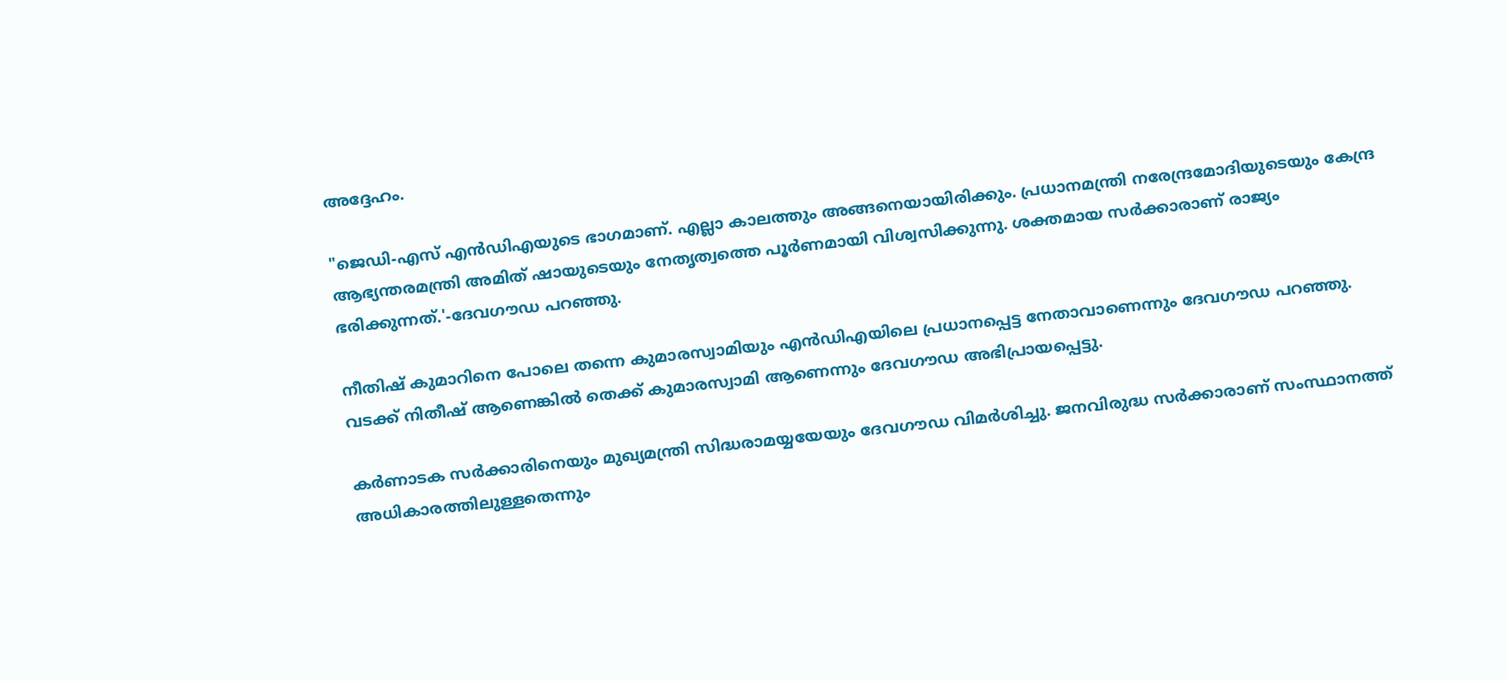അദ്ദേഹം.

"ജെഡി-എസ് എൻഡിഎയുടെ ഭാഗമാണ്. എല്ലാ കാലത്തും അങ്ങനെയായിരിക്കും. പ്രധാനമന്ത്രി നരേന്ദ്രമോദിയുടെയും കേന്ദ്ര ആഭ്യന്തരമന്ത്രി അമിത് ഷായുടെയും നേതൃത്വത്തെ പൂർണമായി വിശ്വസിക്കുന്നു. ശക്തമായ സർക്കാരാണ് രാജ്യം ഭരിക്കുന്നത്.'-ദേവഗൗഡ പറഞ്ഞു.

നീതിഷ് കുമാറിനെ പോലെ തന്നെ കുമാരസ്വാമിയും എൻഡിഎയിലെ പ്രധാനപ്പെട്ട നേതാവാണെന്നും ദേവഗൗഡ പറഞ്ഞു. വടക്ക് നിതീഷ് ആണെങ്കിൽ തെക്ക് കുമാരസ്വാമി ആണെന്നും ദേവഗൗഡ അഭിപ്രായപ്പെട്ടു.

കർണാടക സർക്കാരിനെയും മുഖ്യമന്ത്രി സിദ്ധരാമയ്യയേയും ദേവഗൗഡ വിമർശിച്ചു. ജനവിരുദ്ധ സർക്കാരാണ് സംസ്ഥാനത്ത് അധികാരത്തിലുള്ളതെന്നും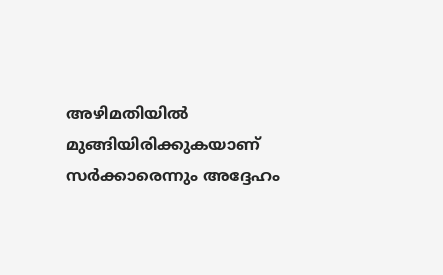അഴിമതിയിൽ മുങ്ങിയിരിക്കുകയാണ് സർക്കാരെന്നും അദ്ദേഹം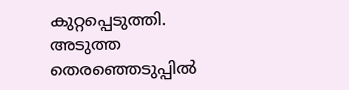കുറ്റപ്പെടുത്തി. അടുത്ത തെരഞ്ഞെടുപ്പിൽ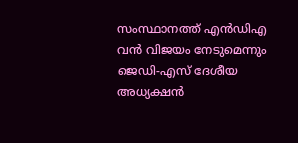സംസ്ഥാനത്ത് എൻഡിഎ വൻ വിജയം നേടുമെന്നും ജെഡി-എസ് ദേശീയ അധ്യക്ഷൻ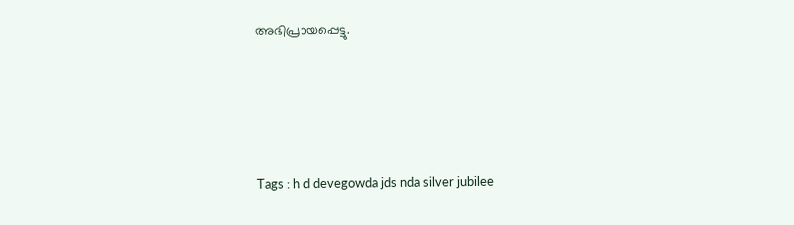അഭിപ്രായപ്പെട്ടു.





Tags : h d devegowda jds nda silver jubilee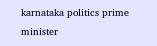karnataka politics prime minister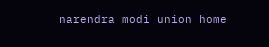narendra modi union home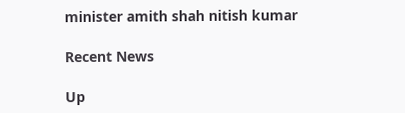minister amith shah nitish kumar

Recent News

Up